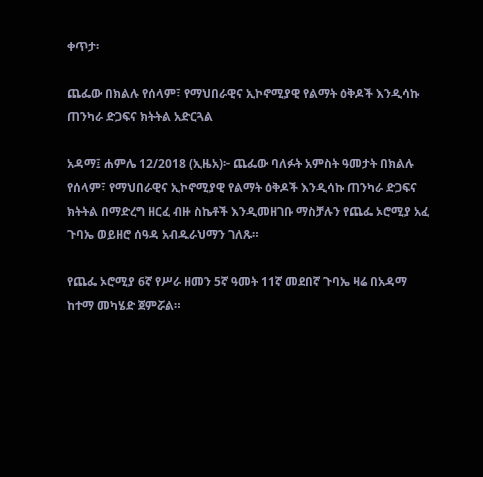ቀጥታ፡

ጨፌው በክልሉ የሰላም፣ የማህበራዊና ኢኮኖሚያዊ የልማት ዕቅዶች እንዲሳኩ ጠንካራ ድጋፍና ክትትል አድርጓል

አዳማ፤ ሐምሌ 12/2018 (ኢዜአ)፦ ጨፌው ባለፉት አምስት ዓመታት በክልሉ የሰላም፣ የማህበራዊና ኢኮኖሚያዊ የልማት ዕቅዶች እንዲሳኩ ጠንካራ ድጋፍና ክትትል በማድረግ ዘርፈ ብዙ ስኬቶች እንዲመዘገቡ ማስቻሉን የጨፌ ኦሮሚያ አፈ ጉባኤ ወይዘሮ ሰዓዳ አብዱራህማን ገለጹ።

የጨፌ ኦሮሚያ 6ኛ የሥራ ዘመን 5ኛ ዓመት 11ኛ መደበኛ ጉባኤ ዛሬ በአዳማ ከተማ መካሄድ ጀምሯል።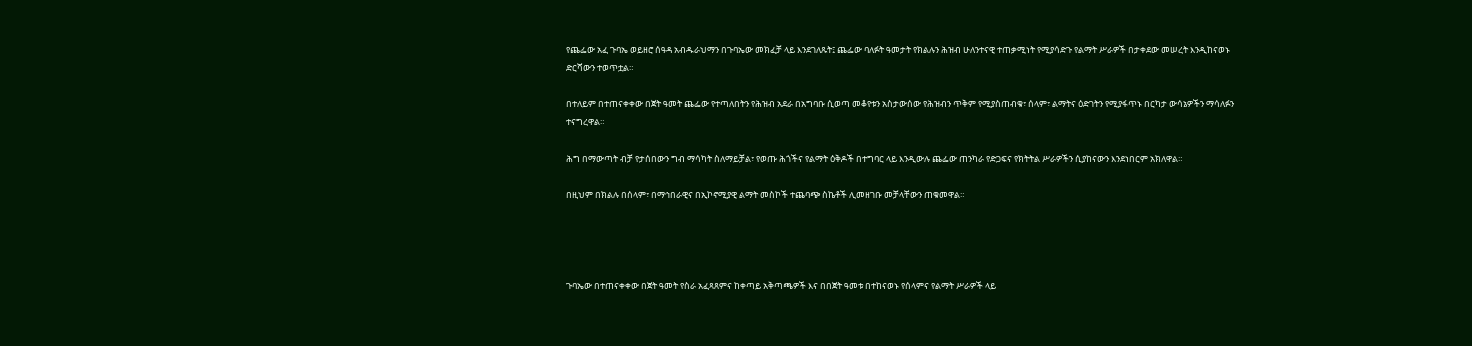የጨፌው አፈ ጉባኤ ወይዘሮ ሰዓዳ አብዱራህማን በጉባኤው መክፈቻ ላይ እንደገለጹት፤ ጨፌው ባለፉት ዓመታት የክልሉን ሕዝብ ሁለንተናዊ ተጠቃሚነት የሚያሳድጉ የልማት ሥራዎች በታቀደው መሠረት እንዲከናወኑ ድርሻውን ተወጥቷል።

በተለይም በተጠናቀቀው በጀት ዓመት ጨፌው የተጣለበትን የሕዝብ አደራ በአግባቡ ሲወጣ መቆየቱን አስታውሰው የሕዝብን ጥቅም የሚያስጠብቁ፣ ሰላም፣ ልማትና ዕድገትን የሚያፋጥኑ በርካታ ውሳኔዎችን ማሳለፉን ተናግረዋል።

ሕግ በማውጣት ብቻ የታሰበውን ግብ ማሳካት ስለማይቻል፣ የወጡ ሕጎችና የልማት ዕቅዶች በተግባር ላይ እንዲውሉ ጨፌው ጠንካራ የድጋፍና የክትትል ሥራዎችን ሲያከናውን እንደነበርም አክለዋል።

በዚህም በክልሉ በሰላም፣ በማኅበራዊና በኢኮኖሚያዊ ልማት መስኮች ተጨባጭ ስኬቶች ሊመዘገቡ መቻላቸውን ጠቁመዋል።




ጉባኤው በተጠናቀቀው በጀት ዓመት የስራ አፈጻጸምና ከቀጣይ አቅጣጫዎች እና በበጀት ዓመቱ በተከናወኑ የሰላምና የልማት ሥራዎች ላይ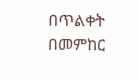በጥልቀት በመምከር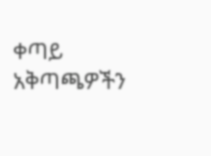ቀጣይ አቅጣጫዎችን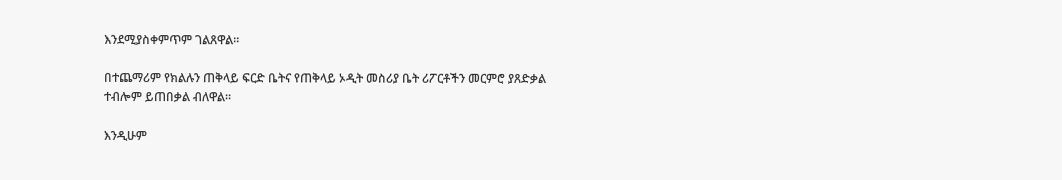እንደሚያስቀምጥም ገልጸዋል።

በተጨማሪም የክልሉን ጠቅላይ ፍርድ ቤትና የጠቅላይ ኦዲት መስሪያ ቤት ሪፖርቶችን መርምሮ ያጸድቃል ተብሎም ይጠበቃል ብለዋል።

እንዲሁም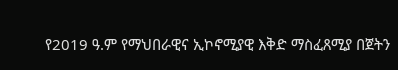የ2019 ዓ.ም የማህበራዊና ኢኮኖሚያዊ እቅድ ማስፈጸሚያ በጀትን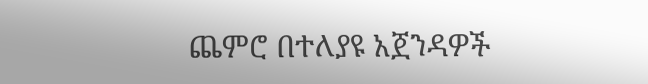ጨምሮ በተለያዩ አጀንዳዎች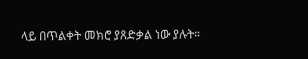ላይ በጥልቀት መክሮ ያጸድቃል ነው ያሉት።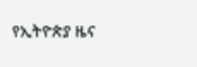የኢትዮጵያ ዜና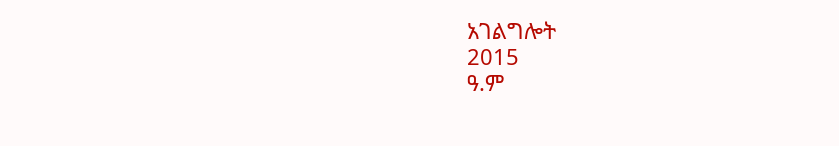አገልግሎት
2015
ዓ.ም